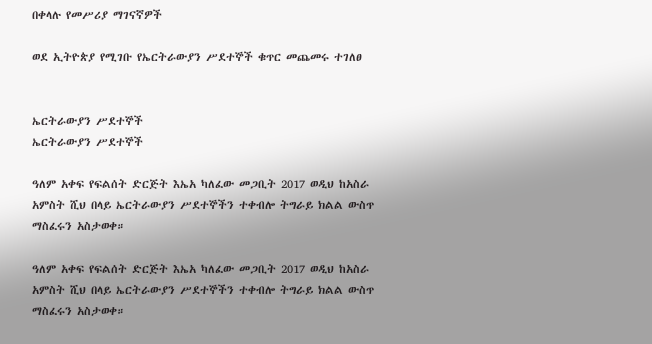በቀላሉ የመሥሪያ ማገናኛዎች

ወደ ኢትዮጵያ የሚገቡ የኤርትራውያን ሥደተኞች ቁጥር መጨመሩ ተገለፀ


ኤርትራውያን ሥደተኞች
ኤርትራውያን ሥደተኞች

ዓለም አቀፍ የፍልሰት ድርጅት እኤአ ካለፈው መጋቢት 2017 ወዲህ ከአስራ አምስት ሺህ በላይ ኤርትራውያን ሥደተኞችን ተቀብሎ ትግራይ ክልል ውስጥ ማስፈሩን አስታወቀ።

ዓለም አቀፍ የፍልሰት ድርጅት እኤአ ካለፈው መጋቢት 2017 ወዲህ ከአስራ አምስት ሺህ በላይ ኤርትራውያን ሥደተኞችን ተቀብሎ ትግራይ ክልል ውስጥ ማስፈሩን አስታወቀ።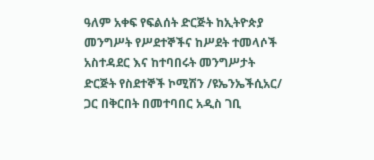ዓለም አቀፍ የፍልሰት ድርጅት ከኢትዮጵያ መንግሥት የሥደተኞችና ከሥደት ተመላሶች አስተዳደር እና ከተባበሩት መንግሥታት ድርጅት የስደተኞች ኮሚሽን /ዩኤንኤችሲአር/ ጋር በቅርበት በመተባበር አዲስ ገቢ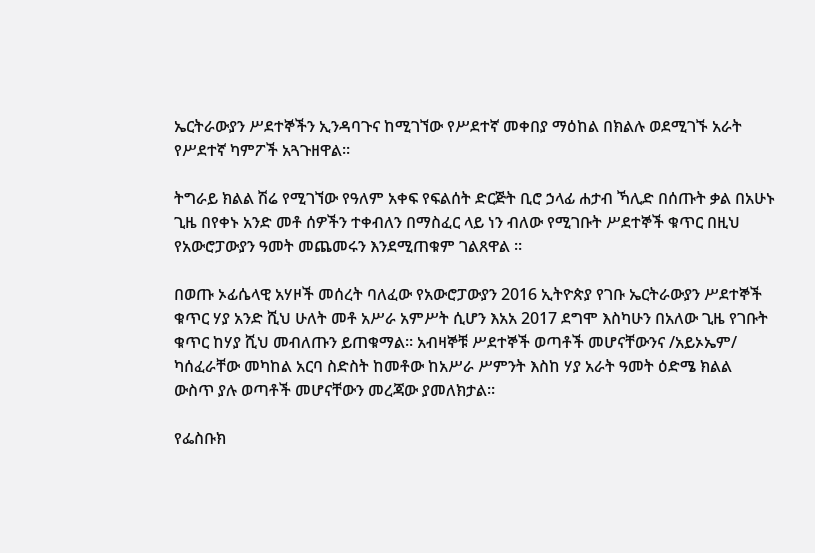ኤርትራውያን ሥደተኞችን ኢንዳባጉና ከሚገኘው የሥደተኛ መቀበያ ማዕከል በክልሉ ወደሚገኙ አራት የሥደተኛ ካምፖች አጓጉዘዋል።

ትግራይ ክልል ሽሬ የሚገኘው የዓለም አቀፍ የፍልሰት ድርጅት ቢሮ ኃላፊ ሐታብ ኻሊድ በሰጡት ቃል በአሁኑ ጊዜ በየቀኑ አንድ መቶ ሰዎችን ተቀብለን በማስፈር ላይ ነን ብለው የሚገቡት ሥደተኞች ቁጥር በዚህ የአውሮፓውያን ዓመት መጨመሩን እንደሚጠቁም ገልጸዋል ።

በወጡ ኦፊሴላዊ አሃዞች መሰረት ባለፈው የአውሮፓውያን 2016 ኢትዮጵያ የገቡ ኤርትራውያን ሥደተኞች ቁጥር ሃያ አንድ ሺህ ሁለት መቶ አሥራ አምሥት ሲሆን እአአ 2017 ደግሞ እስካሁን በአለው ጊዜ የገቡት ቁጥር ከሃያ ሺህ መብለጡን ይጠቁማል። አብዛኞቹ ሥደተኞች ወጣቶች መሆናቸውንና /አይኦኤም/ ካሰፈራቸው መካከል አርባ ስድስት ከመቶው ከአሥራ ሥምንት እስከ ሃያ አራት ዓመት ዕድሜ ክልል ውስጥ ያሉ ወጣቶች መሆናቸውን መረጃው ያመለክታል።

የፌስቡክ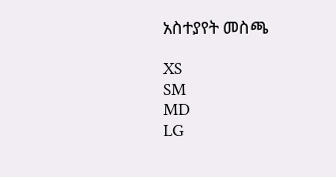አስተያየት መስጫ

XS
SM
MD
LG